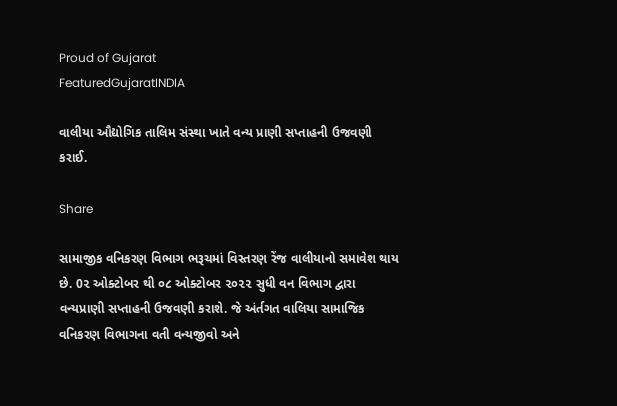Proud of Gujarat
FeaturedGujaratINDIA

વાલીયા ઔદ્યોગિક તાલિમ સંસ્થા ખાતે વન્ય પ્રાણી સપ્તાહની ઉજવણી કરાઈ.

Share

સામાજીક વનિકરણ વિભાગ ભરૂચમાં વિસ્તરણ રેંજ વાલીયાનો સમાવેશ થાય છે. 0૨ ઓક્ટોબર થી ૦૮ ઓક્ટોબર ૨૦૨૨ સુધી વન વિભાગ દ્વારા વન્યપ્રાણી સપ્તાહની ઉજવણી કરાશે. જે અંર્તગત વાલિયા સામાજિક વનિકરણ વિભાગના વતી વન્યજીવો અને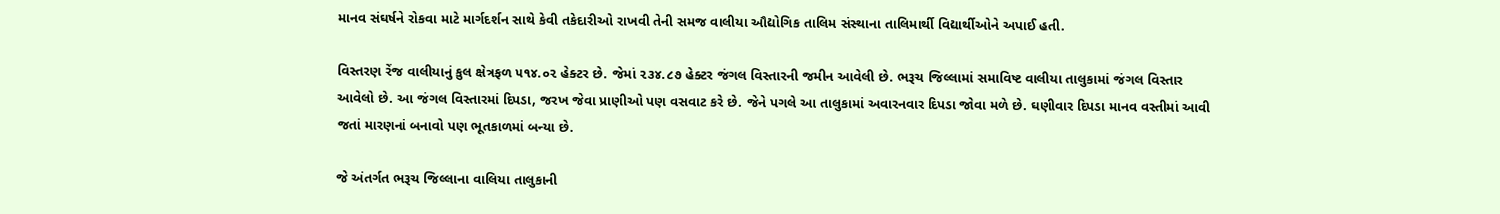માનવ સંઘર્ષને રોકવા માટે માર્ગદર્શન સાથે કેવી તકેદારીઓ રાખવી તેની સમજ વાલીયા ઔદ્યોગિક તાલિમ સંસ્થાના તાલિમાર્થી વિદ્યાર્થીઓને અપાઈ હતી.

વિસ્તરણ રેંજ વાલીયાનું કુલ ક્ષેત્રફળ ૫૧૪.૦૨ હેક્ટર છે. જેમાં ૨૩૪.૮૭ હેક્ટર જંગલ વિસ્તારની જમીન આવેલી છે. ભરૂચ જિલ્લામાં સમાવિષ્ટ વાલીયા તાલુકામાં જંગલ વિસ્તાર આવેલો છે. આ જંગલ વિસ્તારમાં દિપડા, જરખ જેવા પ્રાણીઓ પણ વસવાટ કરે છે. જેને પગલે આ તાલુકામાં અવારનવાર દિપડા જોવા મળે છે. ઘણીવાર દિપડા માનવ વસ્તીમાં આવી જતાં મારણનાં બનાવો પણ ભૂતકાળમાં બન્યા છે.

જે અંતર્ગત ભરૂચ જિલ્લાના વાલિયા તાલુકાની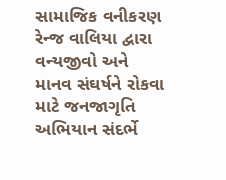સામાજિક વનીકરણ રેન્જ વાલિયા દ્વારા વન્યજીવો અને માનવ સંઘર્ષને રોકવા માટે જનજાગૃતિ અભિયાન સંદર્ભે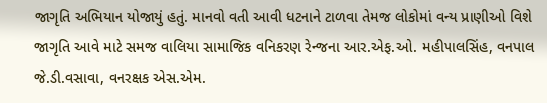જાગૃતિ અભિયાન યોજાયું હતું. માનવો વતી આવી ધટનાને ટાળવા તેમજ લોકોમાં વન્ય પ્રાણીઓ વિશે જાગૃતિ આવે માટે સમજ વાલિયા સામાજિક વનિકરણ રેન્જના આર.એફ.ઓ. મહીપાલસિંહ, વનપાલ જે.ડી.વસાવા, વનરક્ષક એસ.એમ.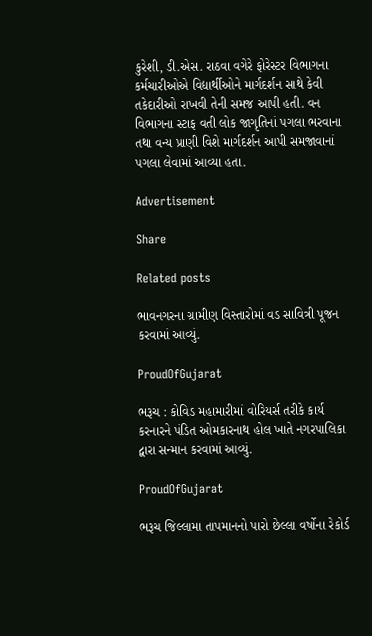કુરેશી, ડી.એસ. રાઠવા વગેરે ફોરેસ્ટર વિભાગના કર્મચારીઓએ વિદ્યાર્થીઓને માર્ગદર્શન સાથે કેવી તકેદારીઓ રાખવી તેની સમજ આપી હતી. વન વિભાગના સ્ટાફ વતી લોક જાગૃતિનાં પગલા ભરવાના તથા વન્ય પ્રાણી વિશે માર્ગદર્શન આપી સમજાવાનાં પગલા લેવામાં આવ્યા હતા.

Advertisement

Share

Related posts

ભાવનગરના ગ્રામીણ વિસ્તારોમાં વડ સાવિત્રી પૂજન કરવામાં આવ્યું.

ProudOfGujarat

ભરૂચ : કોવિડ મહામારીમાં વોરિયર્સ તરીકે કાર્ય કરનારને પંડિત ઓમકારનાથ હોલ ખાતે નગરપાલિકા દ્વારા સન્માન કરવામાં આવ્યું.

ProudOfGujarat

ભરૂચ જિલ્લામા તાપમાનનો પારો છેલ્લા વર્ષોના રેકોર્ડ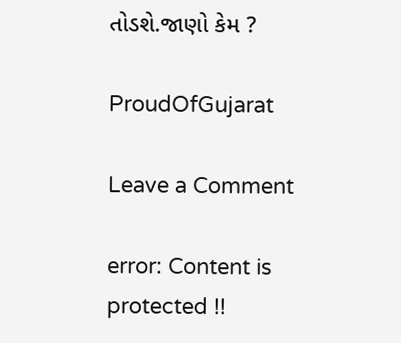તોડશે.જાણો કેમ ?

ProudOfGujarat

Leave a Comment

error: Content is protected !!